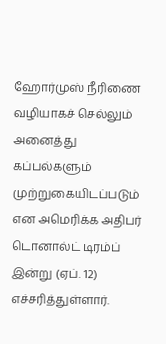ஹோர்முஸ் நீரிணை வழியாகச் செல்லும் அனைத்து கப்பல்களும் முற்றுகையிடப்படும் என அமெரிக்க அதிபர் டொனால்ட் டிரம்ப் இன்று (ஏப். 12) எச்சரித்துள்ளார்.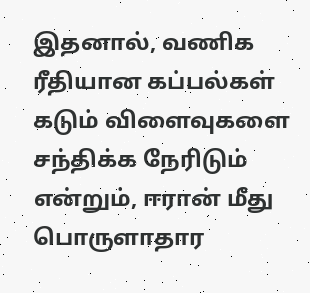இதனால், வணிக ரீதியான கப்பல்கள் கடும் விளைவுகளை சந்திக்க நேரிடும் என்றும், ஈரான் மீது பொருளாதார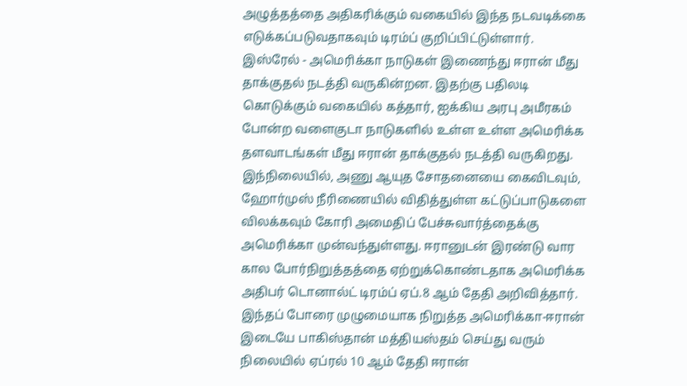அழுத்தத்தை அதிகரிக்கும் வகையில் இந்த நடவடிக்கை எடுக்கப்படுவதாகவும் டிரம்ப் குறிப்பிட்டுள்ளார்.
இஸ்ரேல் - அமெரிக்கா நாடுகள் இணைந்து ஈரான் மீது தாக்குதல் நடத்தி வருகின்றன. இதற்கு பதிலடி கொடுக்கும் வகையில் கத்தார், ஐக்கிய அரபு அமீரகம் போன்ற வளைகுடா நாடுகளில் உள்ள உள்ள அமெரிக்க தளவாடங்கள் மீது ஈரான் தாக்குதல் நடத்தி வருகிறது.
இந்நிலையில், அணு ஆயுத சோதனையை கைவிடவும், ஹோர்முஸ் நீரிணையில் விதித்துள்ள கட்டுப்பாடுகளை விலக்கவும் கோரி அமைதிப் பேச்சுவார்த்தைக்கு அமெரிக்கா முன்வந்துள்ளது. ஈரானுடன் இரண்டு வார கால போர்நிறுத்தத்தை ஏற்றுக்கொண்டதாக அமெரிக்க அதிபர் டொனால்ட் டிரம்ப் ஏப்.8 ஆம் தேதி அறிவித்தார்.
இந்தப் போரை முழுமையாக நிறுத்த அமெரிக்கா-ஈரான் இடையே பாகிஸ்தான் மத்தியஸ்தம் செய்து வரும் நிலையில் ஏப்ரல் 10 ஆம் தேதி ஈரான்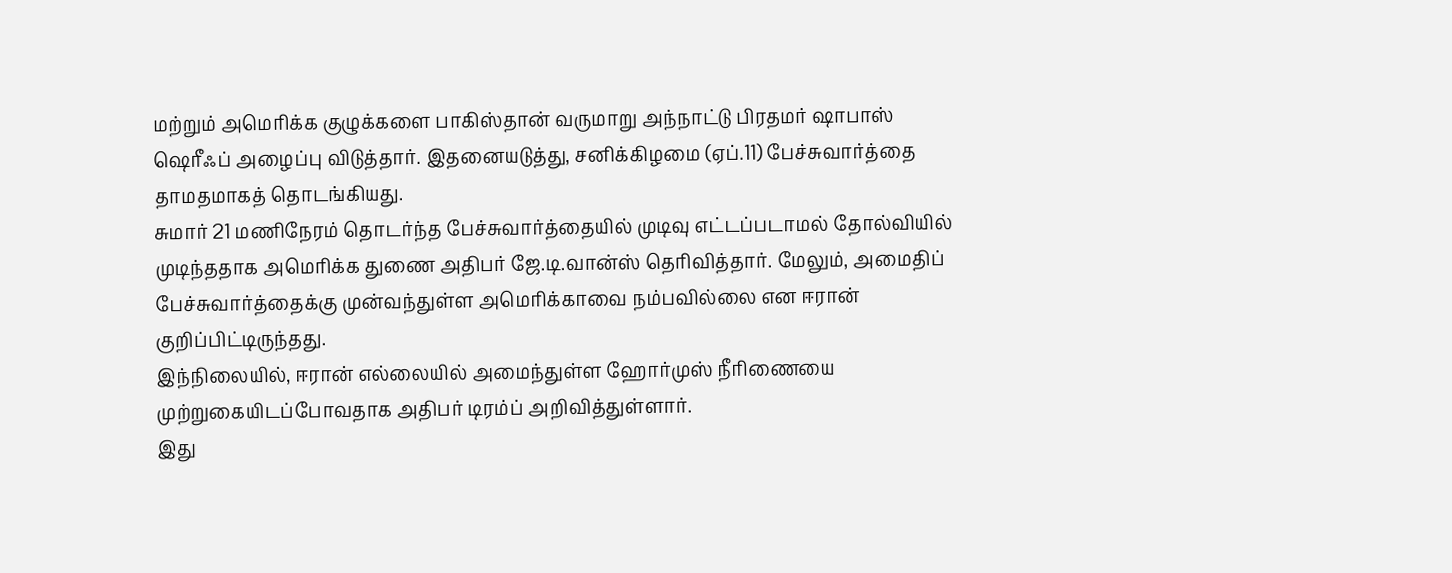மற்றும் அமெரிக்க குழுக்களை பாகிஸ்தான் வருமாறு அந்நாட்டு பிரதமர் ஷாபாஸ் ஷெரீஃப் அழைப்பு விடுத்தார். இதனையடுத்து, சனிக்கிழமை (ஏப்.11) பேச்சுவார்த்தை தாமதமாகத் தொடங்கியது.
சுமார் 21 மணிநேரம் தொடர்ந்த பேச்சுவார்த்தையில் முடிவு எட்டப்படாமல் தோல்வியில் முடிந்ததாக அமெரிக்க துணை அதிபர் ஜே.டி.வான்ஸ் தெரிவித்தார். மேலும், அமைதிப் பேச்சுவார்த்தைக்கு முன்வந்துள்ள அமெரிக்காவை நம்பவில்லை என ஈரான் குறிப்பிட்டிருந்தது.
இந்நிலையில், ஈரான் எல்லையில் அமைந்துள்ள ஹோர்முஸ் நீரிணையை முற்றுகையிடப்போவதாக அதிபர் டிரம்ப் அறிவித்துள்ளார்.
இது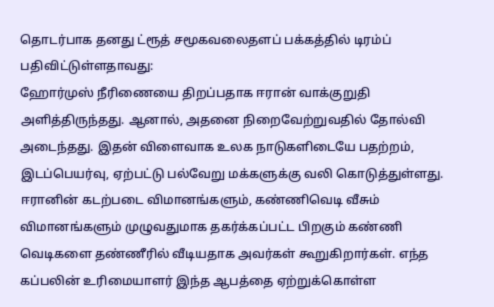தொடர்பாக தனது ட்ரூத் சமூகவலைதளப் பக்கத்தில் டிரம்ப் பதிவிட்டுள்ளதாவது:
ஹோர்முஸ் நீரிணையை திறப்பதாக ஈரான் வாக்குறுதி அளித்திருந்தது. ஆனால், அதனை நிறைவேற்றுவதில் தோல்வி அடைந்தது. இதன் விளைவாக உலக நாடுகளிடையே பதற்றம், இடப்பெயர்வு, ஏற்பட்டு பல்வேறு மக்களுக்கு வலி கொடுத்துள்ளது.
ஈரானின் கடற்படை விமானங்களும், கண்ணிவெடி வீசும் விமானங்களும் முழுவதுமாக தகர்க்கப்பட்ட பிறகும் கண்ணி வெடிகளை தண்ணீரில் வீடியதாக அவர்கள் கூறுகிறார்கள். எந்த கப்பலின் உரிமையாளர் இந்த ஆபத்தை ஏற்றுக்கொள்ள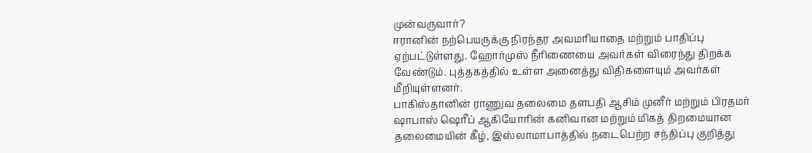முன்வருவார்?
ஈரானின் நற்பெயருக்கு நிரந்தர அவமரியாதை மற்றும் பாதிப்பு ஏற்பட்டுள்ளது. ஹோர்முஸ் நீரிணையை அவர்கள் விரைந்து திறக்க வேண்டும். புத்தகத்தில் உள்ள அனைத்து விதிகளையும் அவர்கள் மீறியுள்ளனர்.
பாகிஸ்தானின் ராணுவ தலைமை தளபதி ஆசிம் முனீர் மற்றும் பிரதமர் ஷாபாஸ் ஷெரீப் ஆகியோரின் கனிவான மற்றும் மிகத் திறமையான தலைமையின் கீழ், இஸ்லாமாபாத்தில் நடைபெற்ற சந்திப்பு குறித்து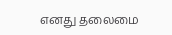எனது தலைமை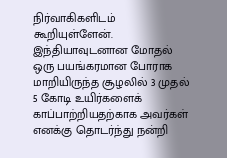நிர்வாகிகளிடம் கூறியுள்ளேன்.
இந்தியாவுடனான மோதல் ஒரு பயங்கரமான போராக மாறியிருந்த சூழலில் 3 முதல் 5 கோடி உயிர்களைக் காப்பாற்றியதற்காக அவர்கள் எனக்கு தொடர்ந்து நன்றி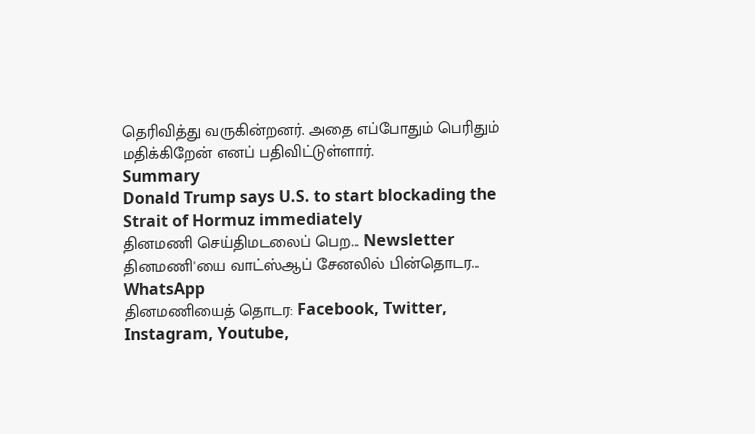தெரிவித்து வருகின்றனர். அதை எப்போதும் பெரிதும் மதிக்கிறேன் எனப் பதிவிட்டுள்ளார்.
Summary
Donald Trump says U.S. to start blockading the Strait of Hormuz immediately
தினமணி செய்திமடலைப் பெற... Newsletter
தினமணி'யை வாட்ஸ்ஆப் சேனலில் பின்தொடர... WhatsApp
தினமணியைத் தொடர: Facebook, Twitter, Instagram, Youtube,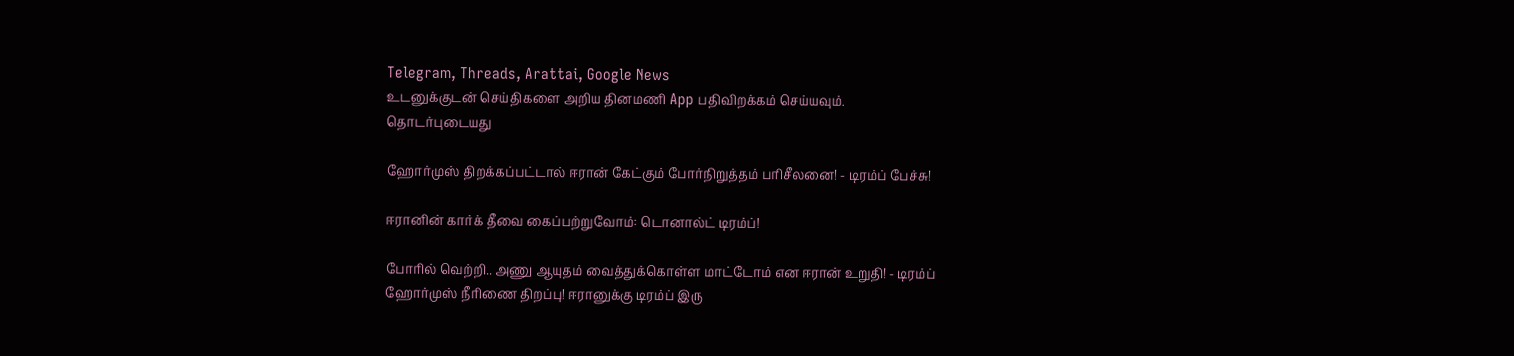Telegram, Threads, Arattai, Google News
உடனுக்குடன் செய்திகளை அறிய தினமணி App பதிவிறக்கம் செய்யவும்.
தொடர்புடையது

ஹோர்முஸ் திறக்கப்பட்டால் ஈரான் கேட்கும் போர்நிறுத்தம் பரிசீலனை! - டிரம்ப் பேச்சு!

ஈரானின் கார்க் தீவை கைப்பற்றுவோம்: டொனால்ட் டிரம்ப்!

போரில் வெற்றி.. அணு ஆயுதம் வைத்துக்கொள்ள மாட்டோம் என ஈரான் உறுதி! - டிரம்ப்
ஹோர்முஸ் நீரிணை திறப்பு! ஈரானுக்கு டிரம்ப் இரு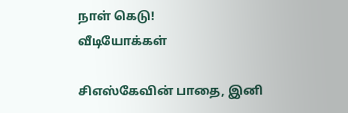நாள் கெடு!
வீடியோக்கள்

சிஎஸ்கேவின் பாதை, இனி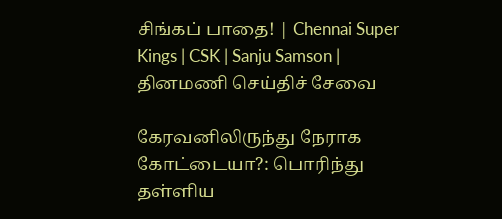சிங்கப் பாதை! | Chennai Super Kings | CSK | Sanju Samson |
தினமணி செய்திச் சேவை

கேரவனிலிருந்து நேராக கோட்டையா?: பொரிந்து தள்ளிய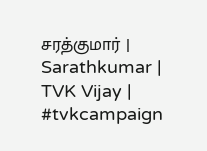சரத்குமார் | Sarathkumar | TVK Vijay | #tvkcampaign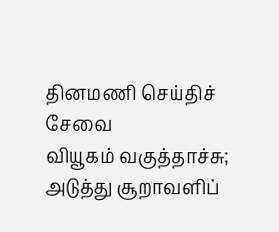தினமணி செய்திச் சேவை
வியூகம் வகுத்தாச்சு; அடுத்து சூறாவளிப்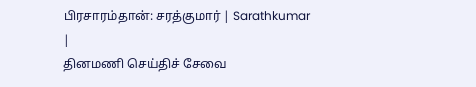பிரசாரம்தான்: சரத்குமார் | Sarathkumar |
தினமணி செய்திச் சேவை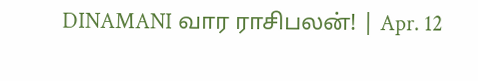DINAMANI வார ராசிபலன்! | Apr. 12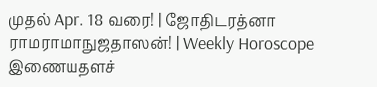முதல் Apr. 18 வரை! | ஜோதிடரத்னா ராமராமாநுஜதாஸன்! | Weekly Horoscope
இணையதளச்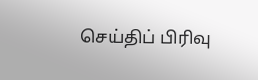செய்திப் பிரிவு